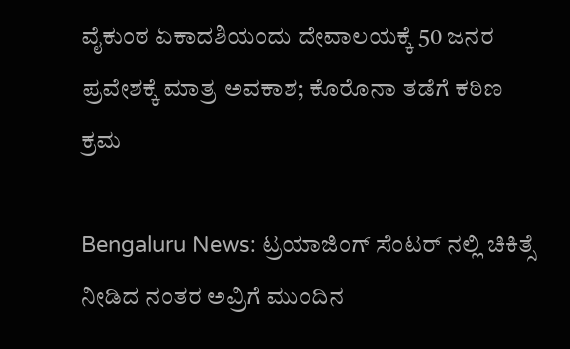ವೈಕುಂಠ ಏಕಾದಶಿಯಂದು ದೇವಾಲಯಕ್ಕೆ 50 ಜನರ ಪ್ರವೇಶಕ್ಕೆ ಮಾತ್ರ ಅವಕಾಶ; ಕೊರೊನಾ ತಡೆಗೆ ಕಠಿಣ ಕ್ರಮ

Bengaluru News: ಟ್ರಯಾಜಿಂಗ್ ಸೆಂಟರ್ ನಲ್ಲಿ ಚಿಕಿತ್ಸೆ ನೀಡಿದ ನಂತರ ಅವ್ರಿಗೆ ಮುಂದಿನ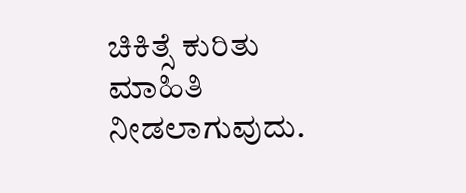ಚಿಕಿತ್ಸೆ ಕುರಿತು ಮಾಹಿತಿ ನೀಡಲಾಗುವುದು.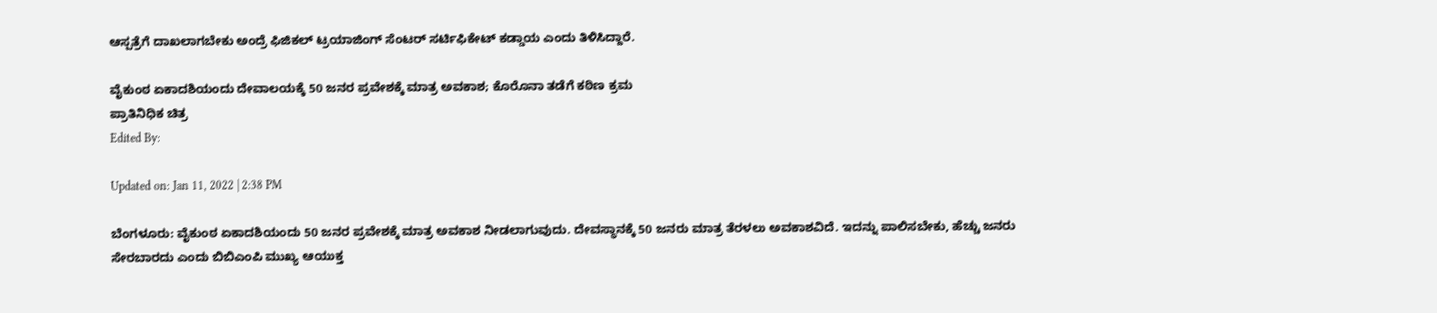ಆಸ್ಪತ್ರೆಗೆ ದಾಖಲಾಗಬೇಕು ಅಂದ್ರೆ ಫಿಜಿಕಲ್ ಟ್ರಯಾಜಿಂಗ್ ಸೆಂಟರ್ ಸರ್ಟಿಫಿಕೇಟ್ ಕಡ್ಡಾಯ ಎಂದು ತಿಳಿಸಿದ್ದಾರೆ.

ವೈಕುಂಠ ಏಕಾದಶಿಯಂದು ದೇವಾಲಯಕ್ಕೆ 50 ಜನರ ಪ್ರವೇಶಕ್ಕೆ ಮಾತ್ರ ಅವಕಾಶ; ಕೊರೊನಾ ತಡೆಗೆ ಕಠಿಣ ಕ್ರಮ
ಪ್ರಾತಿನಿಧಿಕ ಚಿತ್ರ
Edited By:

Updated on: Jan 11, 2022 | 2:38 PM

ಬೆಂಗಳೂರು: ವೈಕುಂಠ ಏಕಾದಶಿಯಂದು 50 ಜನರ ಪ್ರವೇಶಕ್ಕೆ ಮಾತ್ರ ಅವಕಾಶ ನೀಡಲಾಗುವುದು. ದೇವಸ್ಥಾನಕ್ಕೆ 50 ಜನರು ಮಾತ್ರ ತೆರಳಲು ಅವಕಾಶವಿದೆ. ಇದನ್ನು ಪಾಲಿಸಬೇಕು, ಹೆಚ್ಚು ಜನರು ಸೇರಬಾರದು ಎಂದು ಬಿಬಿಎಂಪಿ ಮುಖ್ಯ ಆಯುಕ್ತ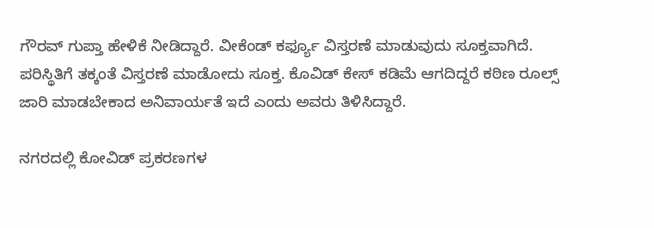ಗೌರವ್ ಗುಪ್ತಾ ಹೇಳಿಕೆ ನೀಡಿದ್ದಾರೆ. ವೀಕೆಂಡ್ ಕರ್ಫ್ಯೂ ವಿಸ್ತರಣೆ ಮಾಡುವುದು ಸೂಕ್ತವಾಗಿದೆ. ಪರಿಸ್ಥಿತಿಗೆ ತಕ್ಕಂತೆ ವಿಸ್ತರಣೆ ಮಾಡೋದು ಸೂಕ್ತ. ಕೊವಿಡ್ ಕೇಸ್ ಕಡಿಮೆ ಆಗದಿದ್ದರೆ ಕಠಿಣ ರೂಲ್ಸ್ ಜಾರಿ ಮಾಡಬೇಕಾದ ಅನಿವಾರ್ಯತೆ ಇದೆ ಎಂದು ಅವರು ತಿಳಿಸಿದ್ದಾರೆ.

ನಗರದಲ್ಲಿ ಕೋವಿಡ್ ಪ್ರಕರಣಗಳ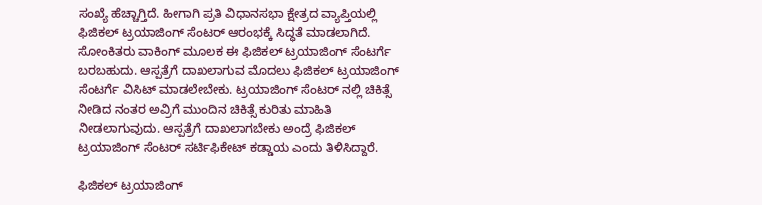ಸಂಖ್ಯೆ ಹೆಚ್ಚಾಗ್ತಿದೆ. ಹೀಗಾಗಿ ಪ್ರತಿ ವಿಧಾನಸಭಾ ಕ್ಷೇತ್ರದ ವ್ಯಾಪ್ತಿಯಲ್ಲಿ ಫಿಜಿಕಲ್ ಟ್ರಯಾಜಿಂಗ್ ಸೆಂಟರ್ ಆರಂಭಕ್ಕೆ ಸಿದ್ಧತೆ ಮಾಡಲಾಗಿದೆ. ಸೋಂಕಿತರು ವಾಕಿಂಗ್ ಮೂಲಕ ಈ ಫಿಜಿಕಲ್ ಟ್ರಯಾಜಿಂಗ್ ಸೆಂಟರ್ಗೆ ಬರಬಹುದು. ಆಸ್ಪತ್ರೆಗೆ ದಾಖಲಾಗುವ ಮೊದಲು ಫಿಜಿಕಲ್ ಟ್ರಯಾಜಿಂಗ್ ಸೆಂಟರ್ಗೆ ವಿಸಿಟ್ ಮಾಡಲೇಬೇಕು. ಟ್ರಯಾಜಿಂಗ್ ಸೆಂಟರ್ ನಲ್ಲಿ ಚಿಕಿತ್ಸೆ ನೀಡಿದ ನಂತರ ಅವ್ರಿಗೆ ಮುಂದಿನ ಚಿಕಿತ್ಸೆ ಕುರಿತು ಮಾಹಿತಿ ನೀಡಲಾಗುವುದು. ಆಸ್ಪತ್ರೆಗೆ ದಾಖಲಾಗಬೇಕು ಅಂದ್ರೆ ಫಿಜಿಕಲ್ ಟ್ರಯಾಜಿಂಗ್ ಸೆಂಟರ್ ಸರ್ಟಿಫಿಕೇಟ್ ಕಡ್ಡಾಯ ಎಂದು ತಿಳಿಸಿದ್ದಾರೆ.

ಫಿಜಿಕಲ್ ಟ್ರಯಾಜಿಂಗ್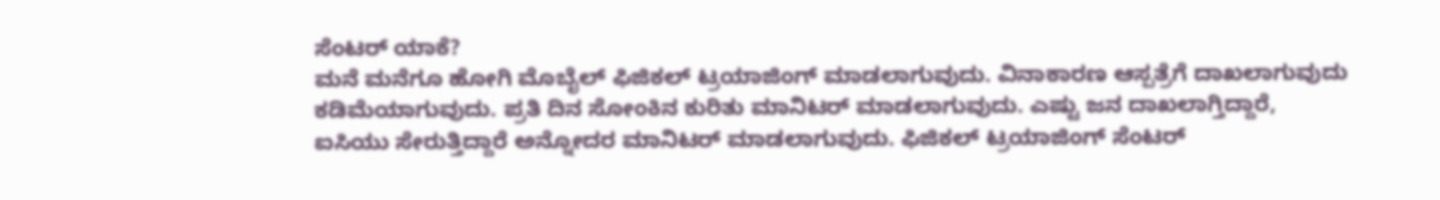ಸೆಂಟರ್ ಯಾಕೆ?
ಮನೆ ಮನೆಗೂ ಹೋಗಿ ಮೊಬೈಲ್ ಫಿಜಿಕಲ್ ಟ್ರಯಾಜಿಂಗ್ ಮಾಡಲಾಗುವುದು. ವಿನಾಕಾರಣ ಆಸ್ಪತ್ರೆಗೆ ದಾಖಲಾಗುವುದು ಕಡಿಮೆಯಾಗುವುದು. ಪ್ರತಿ ದಿನ ಸೋಂಕಿನ ಕುರಿತು ಮಾನಿಟರ್ ಮಾಡಲಾಗುವುದು. ಎಷ್ಟು ಜನ ದಾಖಲಾಗ್ತಿದ್ದಾರೆ, ಐಸಿಯು ಸೇರುತ್ತಿದ್ದಾರೆ ಅನ್ನೋದರ ಮಾನಿಟರ್ ಮಾಡಲಾಗುವುದು. ಫಿಜಿಕಲ್ ಟ್ರಯಾಜಿಂಗ್ ಸೆಂಟರ್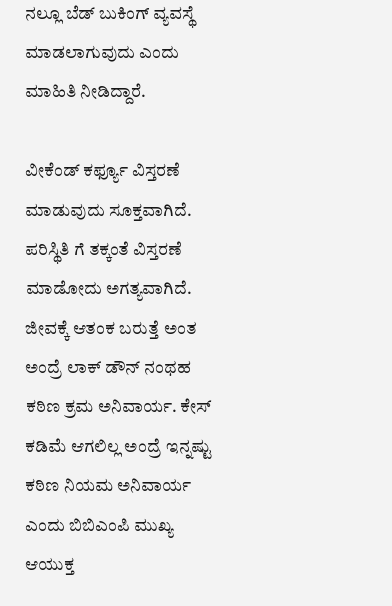ನಲ್ಲೂ ಬೆಡ್ ಬುಕಿಂಗ್ ವ್ಯವಸ್ಥೆ ಮಾಡಲಾಗುವುದು ಎಂದು ಮಾಹಿತಿ ನೀಡಿದ್ದಾರೆ.

ವೀಕೆಂಡ್ ಕರ್ಫ್ಯೂ ವಿಸ್ತರಣೆ ಮಾಡುವುದು ಸೂಕ್ತವಾಗಿದೆ. ಪರಿಸ್ಥಿತಿ ಗೆ ತಕ್ಕಂತೆ ವಿಸ್ತರಣೆ ಮಾಡೋದು ಅಗತ್ಯವಾಗಿದೆ. ಜೀವಕ್ಕೆ ಆತಂಕ ಬರುತ್ತೆ ಅಂತ ಅಂದ್ರೆ ಲಾಕ್ ಡೌನ್ ನಂಥಹ ಕಠಿಣ ಕ್ರಮ ಅನಿವಾರ್ಯ. ಕೇಸ್ ಕಡಿಮೆ ಆಗಲಿಲ್ಲ ಅಂದ್ರೆ ಇನ್ನಷ್ಟು ಕಠಿಣ ನಿಯಮ ಅನಿವಾರ್ಯ ಎಂದು ಬಿಬಿಎಂಪಿ ಮುಖ್ಯ ಆಯುಕ್ತ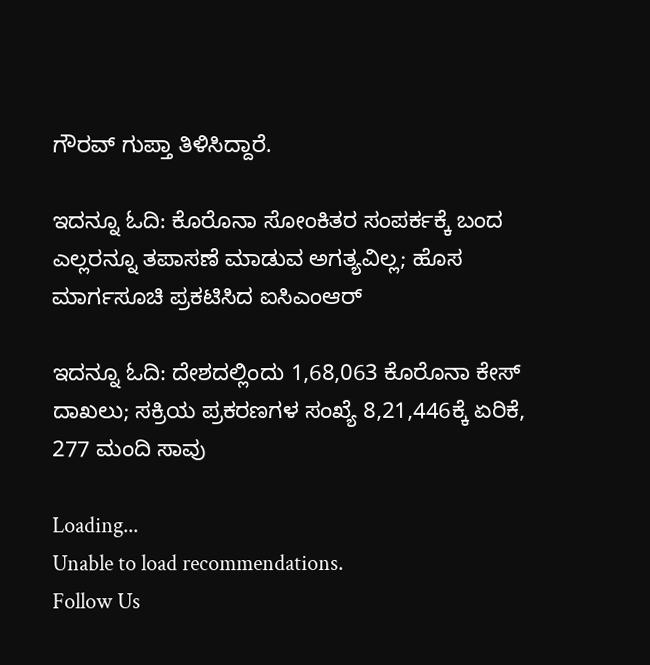ಗೌರವ್ ಗುಪ್ತಾ ತಿಳಿಸಿದ್ದಾರೆ.

ಇದನ್ನೂ ಓದಿ: ಕೊರೊನಾ ಸೋಂಕಿತರ ಸಂಪರ್ಕಕ್ಕೆ ಬಂದ ಎಲ್ಲರನ್ನೂ ತಪಾಸಣೆ ಮಾಡುವ ಅಗತ್ಯವಿಲ್ಲ; ಹೊಸ ಮಾರ್ಗಸೂಚಿ ಪ್ರಕಟಿಸಿದ ಐಸಿಎಂಆರ್

ಇದನ್ನೂ ಓದಿ: ದೇಶದಲ್ಲಿಂದು 1,68,063 ಕೊರೊನಾ ಕೇಸ್ ದಾಖಲು; ಸಕ್ರಿಯ ಪ್ರಕರಣಗಳ ಸಂಖ್ಯೆ 8,21,446ಕ್ಕೆ ಏರಿಕೆ, 277 ಮಂದಿ ಸಾವು

Loading...
Unable to load recommendations.
Follow Us